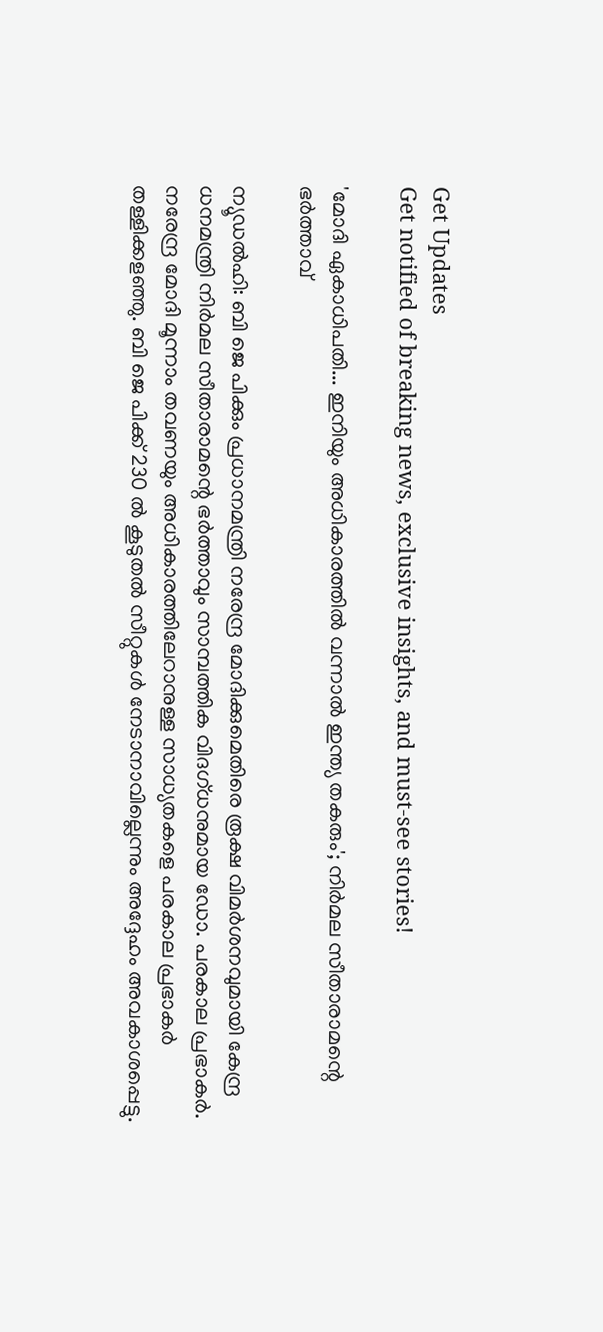Get Updates
Get notified of breaking news, exclusive insights, and must-see stories!

'മോദി ഏകാധിപതി... ഇനിയും അധികാരത്തില്‍ വന്നാല്‍ ഇന്ത്യ തകരും'; നിര്‍മല സീതാരാമന്റെ ഭര്‍ത്താവ്

ന്യൂഡല്‍ഹി: ബി ജെ പിക്കും പ്രധാനമന്ത്രി നരേന്ദ്ര മോദിക്കുമെതിരെ രൂക്ഷ വിമര്‍ശനവുമായി കേന്ദ്ര ധനമന്ത്രി നിര്‍മല സീതാരാമന്റെ ഭര്‍ത്താവും സാമ്പത്തിക വിദഗ്ധനുമായ ഡോ. പരകാല പ്രഭാകര്‍. നരേന്ദ്ര മോദി മൂന്നാം തവണയും അധികാരത്തിലേറാനുള്ള സാധ്യതകളെ പരകാല പ്രഭാകര്‍ തള്ളിക്കളഞ്ഞു. ബി ജെ പിക്ക് 230 ല്‍ കൂടുതല്‍ സീറ്റുകള്‍ നേടാനാവില്ലെന്നും അദ്ദേഹം അവകാശപ്പെട്ടു.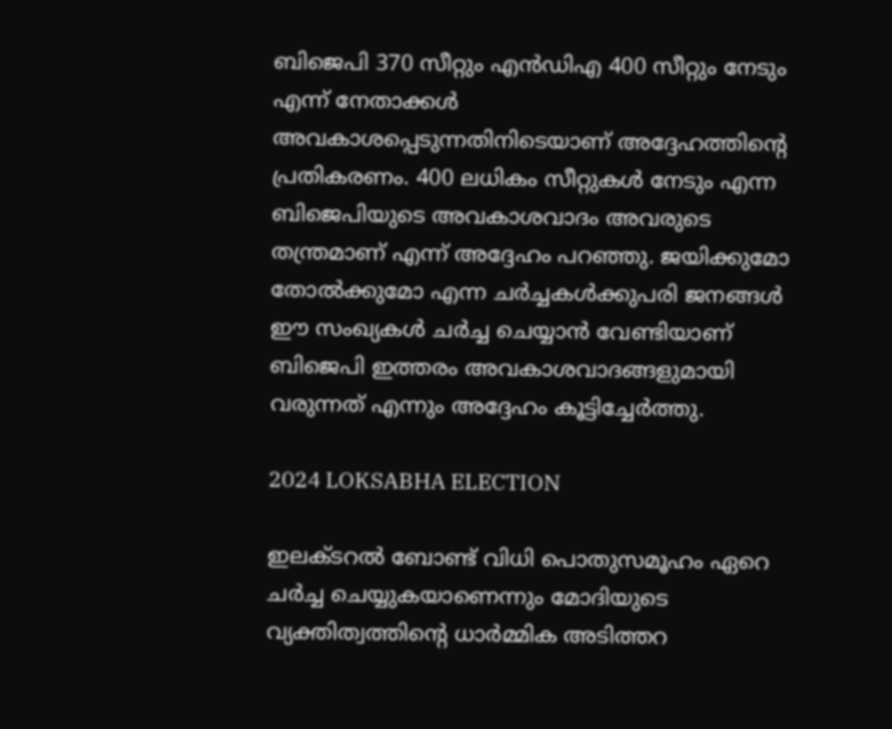ബിജെപി 370 സീറ്റും എന്‍ഡിഎ 400 സീറ്റും നേടും എന്ന് നേതാക്കള്‍ അവകാശപ്പെടുന്നതിനിടെയാണ് അദ്ദേഹത്തിന്റെ പ്രതികരണം. 400 ലധികം സീറ്റുകള്‍ നേടും എന്ന ബിജെപിയുടെ അവകാശവാദം അവരുടെ തന്ത്രമാണ് എന്ന് അദ്ദേഹം പറഞ്ഞു. ജയിക്കുമോ തോല്‍ക്കുമോ എന്ന ചര്‍ച്ചകള്‍ക്കുപരി ജനങ്ങള്‍ ഈ സംഖ്യകള്‍ ചര്‍ച്ച ചെയ്യാന്‍ വേണ്ടിയാണ് ബിജെപി ഇത്തരം അവകാശവാദങ്ങളുമായി വരുന്നത് എന്നും അദ്ദേഹം കൂട്ടിച്ചേര്‍ത്തു.

2024 LOKSABHA ELECTION

ഇലക്ടറല്‍ ബോണ്ട് വിധി പൊതുസമൂഹം ഏറെ ചര്‍ച്ച ചെയ്യുകയാണെന്നും മോദിയുടെ വ്യക്തിത്വത്തിന്റെ ധാര്‍മ്മിക അടിത്തറ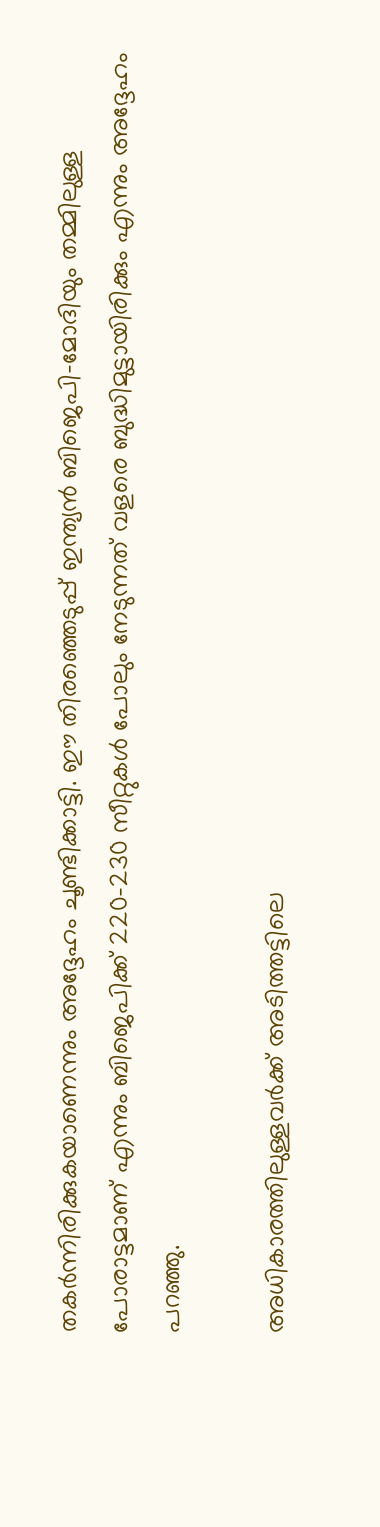തകര്‍ന്നിരിക്കുകയാണെന്നും അദ്ദേഹം ചൂണ്ടിക്കാട്ടി. ഈ തിരഞ്ഞെടുപ്പ് ഇന്ത്യന്‍ ബിജെപി-മോദിയും തമ്മിലുള്ള പോരാട്ടമാണ് എന്നും ബിജെപിക്ക് 220-230 സീറ്റുകള്‍ പോലും നേടുന്നത് വളരെ ബുദ്ധിമുട്ടായിരിക്കും എന്നും അദ്ദേഹം പറഞ്ഞു.

അധികാരത്തിലുള്ളവര്‍ക്ക് അടിത്തട്ടിലെ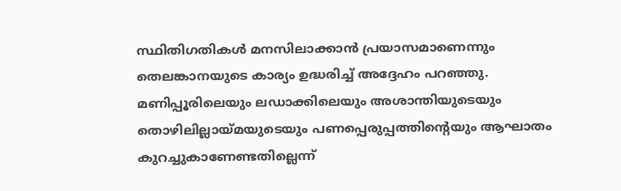സ്ഥിതിഗതികള്‍ മനസിലാക്കാന്‍ പ്രയാസമാണെന്നും തെലങ്കാനയുടെ കാര്യം ഉദ്ധരിച്ച് അദ്ദേഹം പറഞ്ഞു. മണിപ്പൂരിലെയും ലഡാക്കിലെയും അശാന്തിയുടെയും തൊഴിലില്ലായ്മയുടെയും പണപ്പെരുപ്പത്തിന്റെയും ആഘാതം കുറച്ചുകാണേണ്ടതില്ലെന്ന്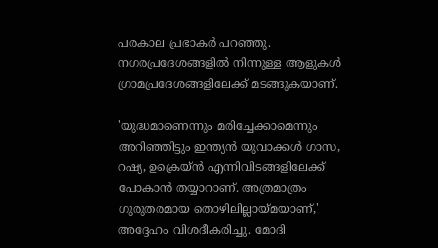പരകാല പ്രഭാകര്‍ പറഞ്ഞു. നഗരപ്രദേശങ്ങളില്‍ നിന്നുള്ള ആളുകള്‍ ഗ്രാമപ്രദേശങ്ങളിലേക്ക് മടങ്ങുകയാണ്.

'യുദ്ധമാണെന്നും മരിച്ചേക്കാമെന്നും അറിഞ്ഞിട്ടും ഇന്ത്യന്‍ യുവാക്കള്‍ ഗാസ, റഷ്യ, ഉക്രെയ്ന്‍ എന്നിവിടങ്ങളിലേക്ക് പോകാന്‍ തയ്യാറാണ്. അത്രമാത്രം ഗുരുതരമായ തൊഴിലില്ലായ്മയാണ്,' അദ്ദേഹം വിശദീകരിച്ചു. മോദി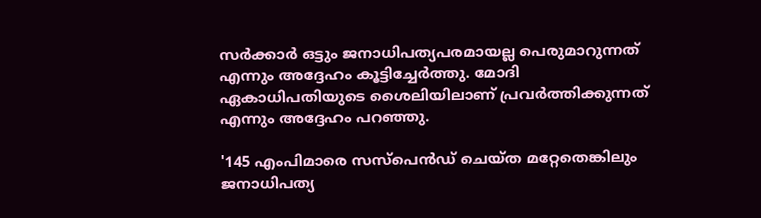സര്‍ക്കാര്‍ ഒട്ടും ജനാധിപത്യപരമായല്ല പെരുമാറുന്നത് എന്നും അദ്ദേഹം കൂട്ടിച്ചേര്‍ത്തു. മോദി ഏകാധിപതിയുടെ ശൈലിയിലാണ് പ്രവര്‍ത്തിക്കുന്നത് എന്നും അദ്ദേഹം പറഞ്ഞു.

'145 എംപിമാരെ സസ്‌പെന്‍ഡ് ചെയ്ത മറ്റേതെങ്കിലും ജനാധിപത്യ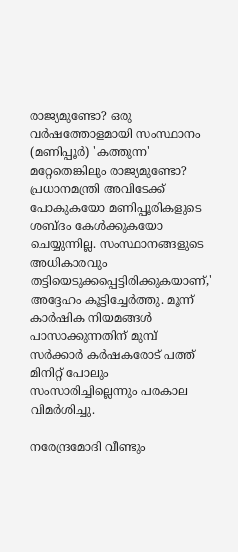രാജ്യമുണ്ടോ? ഒരു വര്‍ഷത്തോളമായി സംസ്ഥാനം (മണിപ്പൂര്‍) 'കത്തുന്ന' മറ്റേതെങ്കിലും രാജ്യമുണ്ടോ? പ്രധാനമന്ത്രി അവിടേക്ക് പോകുകയോ മണിപ്പൂരികളുടെ ശബ്ദം കേള്‍ക്കുകയോ ചെയ്യുന്നില്ല. സംസ്ഥാനങ്ങളുടെ അധികാരവും തട്ടിയെടുക്കപ്പെട്ടിരിക്കുകയാണ്,' അദ്ദേഹം കൂട്ടിച്ചേര്‍ത്തു. മൂന്ന് കാര്‍ഷിക നിയമങ്ങള്‍ പാസാക്കുന്നതിന് മുമ്പ് സര്‍ക്കാര്‍ കര്‍ഷകരോട് പത്ത് മിനിറ്റ് പോലും സംസാരിച്ചില്ലെന്നും പരകാല വിമര്‍ശിച്ചു.

നരേന്ദ്രമോദി വീണ്ടും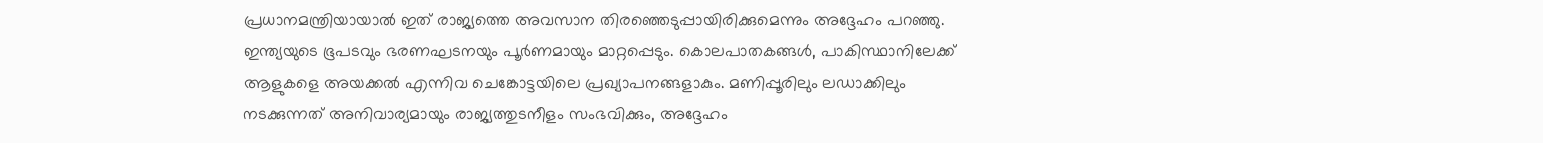പ്രധാനമന്ത്രിയായാല്‍ ഇത് രാജ്യത്തെ അവസാന തിരഞ്ഞെടുപ്പായിരിക്കുമെന്നും അദ്ദേഹം പറഞ്ഞു. ഇന്ത്യയുടെ ഭൂപടവും ഭരണഘടനയും പൂര്‍ണമായും മാറ്റപ്പെടും. കൊലപാതകങ്ങള്‍, പാകിസ്ഥാനിലേക്ക് ആളുകളെ അയക്കല്‍ എന്നിവ ചെങ്കോട്ടയിലെ പ്രഖ്യാപനങ്ങളാകും. മണിപ്പൂരിലും ലഡാക്കിലും നടക്കുന്നത് അനിവാര്യമായും രാജ്യത്തുടനീളം സംഭവിക്കും, അദ്ദേഹം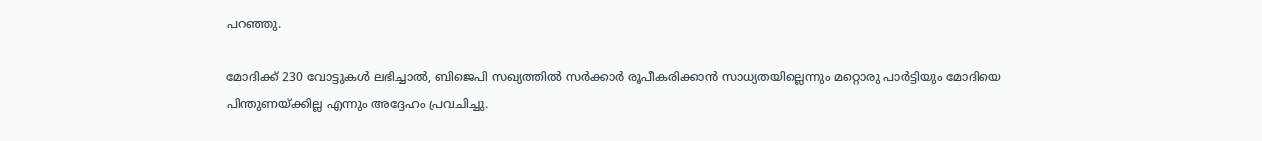പറഞ്ഞു.

മോദിക്ക് 230 വോട്ടുകള്‍ ലഭിച്ചാല്‍, ബിജെപി സഖ്യത്തില്‍ സര്‍ക്കാര്‍ രൂപീകരിക്കാന്‍ സാധ്യതയില്ലെന്നും മറ്റൊരു പാര്‍ട്ടിയും മോദിയെ പിന്തുണയ്ക്കില്ല എന്നും അദ്ദേഹം പ്രവചിച്ചു.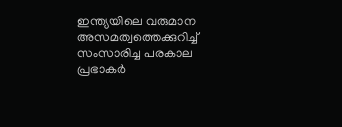ഇന്ത്യയിലെ വരുമാന അസമത്വത്തെക്കുറിച്ച് സംസാരിച്ച പരകാല പ്രഭാകര്‍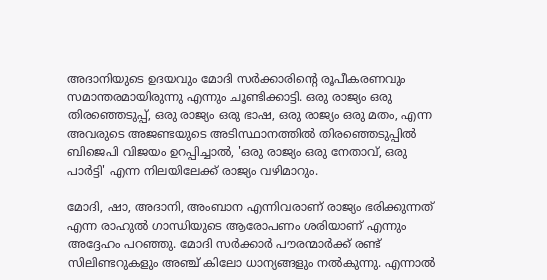അദാനിയുടെ ഉദയവും മോദി സര്‍ക്കാരിന്റെ രൂപീകരണവും സമാന്തരമായിരുന്നു എന്നും ചൂണ്ടിക്കാട്ടി. ഒരു രാജ്യം ഒരു തിരഞ്ഞെടുപ്പ്, ഒരു രാജ്യം ഒരു ഭാഷ, ഒരു രാജ്യം ഒരു മതം, എന്ന അവരുടെ അജണ്ടയുടെ അടിസ്ഥാനത്തില്‍ തിരഞ്ഞെടുപ്പില്‍ ബിജെപി വിജയം ഉറപ്പിച്ചാല്‍, 'ഒരു രാജ്യം ഒരു നേതാവ്, ഒരു പാര്‍ട്ടി' എന്ന നിലയിലേക്ക് രാജ്യം വഴിമാറും.

മോദി, ഷാ, അദാനി, അംബാന എന്നിവരാണ് രാജ്യം ഭരിക്കുന്നത് എന്ന രാഹുല്‍ ഗാന്ധിയുടെ ആരോപണം ശരിയാണ് എന്നും അദ്ദേഹം പറഞ്ഞു. മോദി സര്‍ക്കാര്‍ പൗരന്മാര്‍ക്ക് രണ്ട് സിലിണ്ടറുകളും അഞ്ച് കിലോ ധാന്യങ്ങളും നല്‍കുന്നു. എന്നാല്‍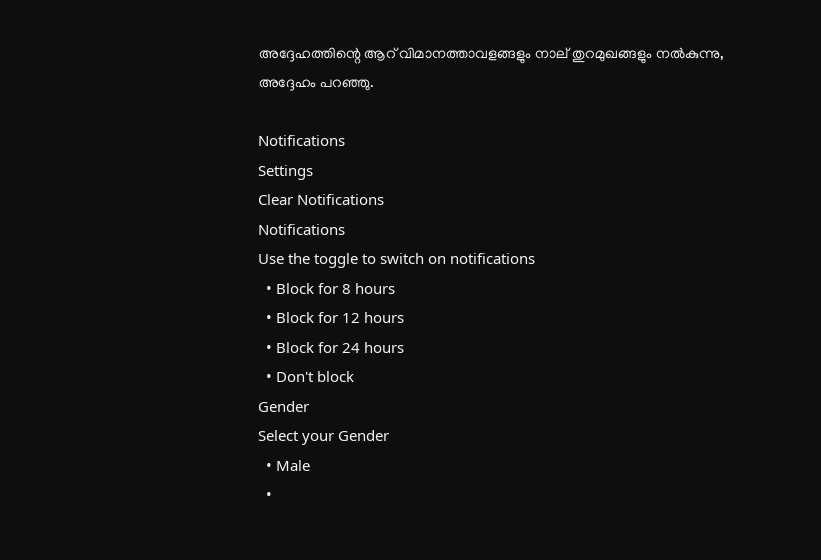അദ്ദേഹത്തിന്റെ ആറ് വിമാനത്താവളങ്ങളും നാല് തുറമുഖങ്ങളും നല്‍കുന്നു, അദ്ദേഹം പറഞ്ഞു.

Notifications
Settings
Clear Notifications
Notifications
Use the toggle to switch on notifications
  • Block for 8 hours
  • Block for 12 hours
  • Block for 24 hours
  • Don't block
Gender
Select your Gender
  • Male
  •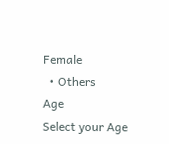Female
  • Others
Age
Select your Age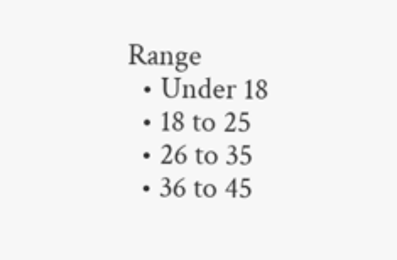Range
  • Under 18
  • 18 to 25
  • 26 to 35
  • 36 to 45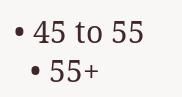• 45 to 55
  • 55+